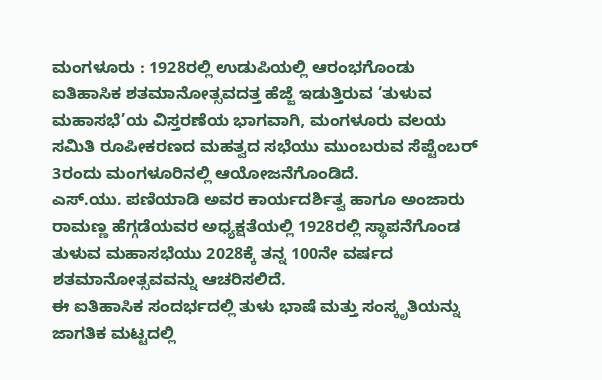ಮಂಗಳೂರು : 1928ರಲ್ಲಿ ಉಡುಪಿಯಲ್ಲಿ ಆರಂಭಗೊಂಡು ಐತಿಹಾಸಿಕ ಶತಮಾನೋತ್ಸವದತ್ತ ಹೆಜ್ಜೆ ಇಡುತ್ತಿರುವ ‘ತುಳುವ ಮಹಾಸಭೆ’ಯ ವಿಸ್ತರಣೆಯ ಭಾಗವಾಗಿ, ಮಂಗಳೂರು ವಲಯ ಸಮಿತಿ ರೂಪೀಕರಣದ ಮಹತ್ವದ ಸಭೆಯು ಮುಂಬರುವ ಸೆಪ್ಟೆಂಬರ್ 3ರಂದು ಮಂಗಳೂರಿನಲ್ಲಿ ಆಯೋಜನೆಗೊಂಡಿದೆ.
ಎಸ್.ಯು. ಪಣಿಯಾಡಿ ಅವರ ಕಾರ್ಯದರ್ಶಿತ್ವ ಹಾಗೂ ಅಂಜಾರು ರಾಮಣ್ಣ ಹೆಗ್ಗಡೆಯವರ ಅಧ್ಯಕ್ಷತೆಯಲ್ಲಿ 1928ರಲ್ಲಿ ಸ್ಥಾಪನೆಗೊಂಡ ತುಳುವ ಮಹಾಸಭೆಯು 2028ಕ್ಕೆ ತನ್ನ 100ನೇ ವರ್ಷದ ಶತಮಾನೋತ್ಸವವನ್ನು ಆಚರಿಸಲಿದೆ.
ಈ ಐತಿಹಾಸಿಕ ಸಂದರ್ಭದಲ್ಲಿ ತುಳು ಭಾಷೆ ಮತ್ತು ಸಂಸ್ಕೃತಿಯನ್ನು ಜಾಗತಿಕ ಮಟ್ಟದಲ್ಲಿ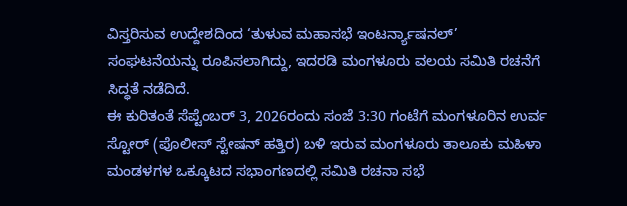ವಿಸ್ತರಿಸುವ ಉದ್ದೇಶದಿಂದ ‘ತುಳುವ ಮಹಾಸಭೆ ಇಂಟರ್ನ್ಯಾಷನಲ್’ ಸಂಘಟನೆಯನ್ನು ರೂಪಿಸಲಾಗಿದ್ದು, ಇದರಡಿ ಮಂಗಳೂರು ವಲಯ ಸಮಿತಿ ರಚನೆಗೆ ಸಿದ್ಧತೆ ನಡೆದಿದೆ.
ಈ ಕುರಿತಂತೆ ಸೆಪ್ಟೆಂಬರ್ 3, 2026ರಂದು ಸಂಜೆ 3:30 ಗಂಟೆಗೆ ಮಂಗಳೂರಿನ ಉರ್ವ ಸ್ಟೋರ್ (ಪೊಲೀಸ್ ಸ್ಟೇಷನ್ ಹತ್ತಿರ) ಬಳಿ ಇರುವ ಮಂಗಳೂರು ತಾಲೂಕು ಮಹಿಳಾ ಮಂಡಳಗಳ ಒಕ್ಕೂಟದ ಸಭಾಂಗಣದಲ್ಲಿ ಸಮಿತಿ ರಚನಾ ಸಭೆ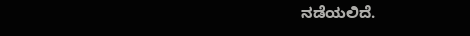ನಡೆಯಲಿದೆ.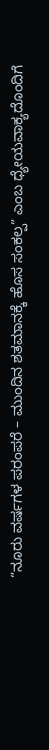“ನೂರು ವರ್ಷಗಳ ಪರಂಪರೆ – ಮುಂದಿನ ಶತಮಾನಕ್ಕೆ ಹೊಸ ಸಂಕಲ್ಪ” ಎಂಬ ಧ್ಯೇಯವಾಕ್ಯದೊಂದಿಗೆ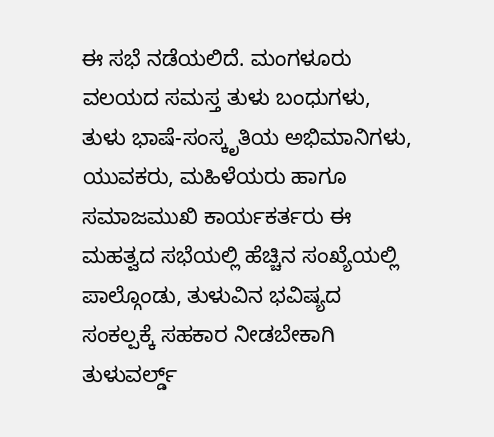ಈ ಸಭೆ ನಡೆಯಲಿದೆ. ಮಂಗಳೂರು ವಲಯದ ಸಮಸ್ತ ತುಳು ಬಂಧುಗಳು, ತುಳು ಭಾಷೆ-ಸಂಸ್ಕೃತಿಯ ಅಭಿಮಾನಿಗಳು, ಯುವಕರು, ಮಹಿಳೆಯರು ಹಾಗೂ ಸಮಾಜಮುಖಿ ಕಾರ್ಯಕರ್ತರು ಈ ಮಹತ್ವದ ಸಭೆಯಲ್ಲಿ ಹೆಚ್ಚಿನ ಸಂಖ್ಯೆಯಲ್ಲಿ ಪಾಲ್ಗೊಂಡು, ತುಳುವಿನ ಭವಿಷ್ಯದ ಸಂಕಲ್ಪಕ್ಕೆ ಸಹಕಾರ ನೀಡಬೇಕಾಗಿ ತುಳುವರ್ಲ್ಡ್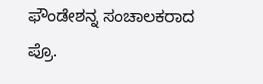ಫೌಂಡೇಶನ್ನ ಸಂಚಾಲಕರಾದ ಪ್ರೊ.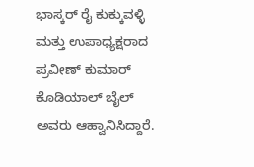ಭಾಸ್ಕರ್ ರೈ ಕುಕ್ಕುವಳ್ಳಿ ಮತ್ತು ಉಪಾಧ್ಯಕ್ಷರಾದ ಪ್ರವೀಣ್ ಕುಮಾರ್ ಕೊಡಿಯಾಲ್ ಬೈಲ್ ಅವರು ಆಹ್ವಾನಿಸಿದ್ದಾರೆ.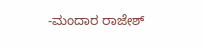-ಮಂದಾರ ರಾಜೇಶ್